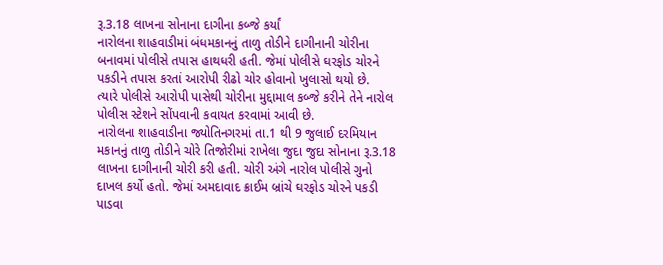રૂ.3.18 લાખના સોનાના દાગીના કબ્જે કર્યાં
નારોલના શાહવાડીમાં બંધમકાનનું તાળુ તોડીને દાગીનાની ચોરીના બનાવમાં પોલીસે તપાસ હાથધરી હતી. જેમાં પોલીસે ઘરફોડ ચોરને પકડીને તપાસ કરતાં આરોપી રીઢો ચોર હોવાનો ખુલાસો થયો છે.
ત્યારે પોલીસે આરોપી પાસેથી ચોરીના મુદ્દામાલ કબ્જે કરીને તેને નારોલ પોલીસ સ્ટેશને સોંપવાની કવાયત કરવામાં આવી છે.
નારોલના શાહવાડીના જ્યોતિનગરમાં તા.1 થી 9 જુલાઈ દરમિયાન મકાનનું તાળુ તોડીને ચોરે તિજોરીમાં રાખેલા જુદા જુદા સોનાના રૂ.3.18 લાખના દાગીનાની ચોરી કરી હતી. ચોરી અંગે નારોલ પોલીસે ગુનો દાખલ કર્યો હતો. જેમાં અમદાવાદ ક્રાઈમ બ્રાંચે ઘરફોડ ચોરને પકડી પાડવા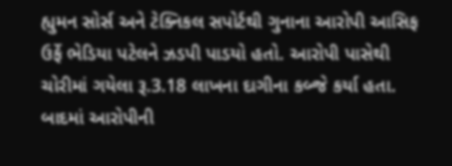હ્યુમન સોર્સ અને ટેક્નિકલ સપોર્ટથી ગુનાના આરોપી આસિફ ઉર્ફે ભેડિયા પટેલને ઝડપી પાડયો હતો. આરોપી પાસેથી ચોરીમાં ગયેલા રૂ.3.18 લાખના દાગીના કબ્જે કર્યા હતા.
બાદમાં આરોપીની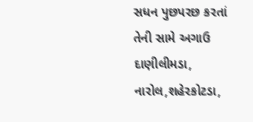સધન પુછપરછ કરતાં તેની સામે અગાઉ દાણીલીમડા, નારોલ,શહેરકોટડા,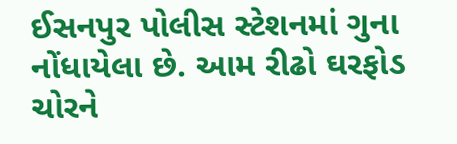ઈસનપુર પોલીસ સ્ટેશનમાં ગુના નોંધાયેલા છે. આમ રીઢો ઘરફોડ ચોરને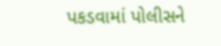પકડવામાં પોલીસને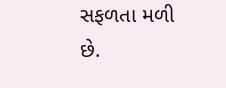સફળતા મળી છે.